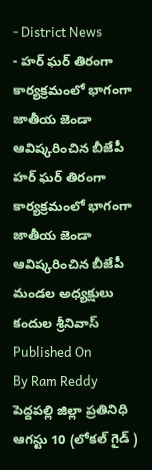- District News
- హర్ ఘర్ తిరంగా కార్యక్రమంలో భాగంగా జాతీయ జెండా ఆవిష్కరించిన బీజేపీ
హర్ ఘర్ తిరంగా కార్యక్రమంలో భాగంగా జాతీయ జెండా ఆవిష్కరించిన బీజేపీ
మండల అధ్యక్షులు కందుల శ్రీనివాస్
Published On
By Ram Reddy
పెద్దపల్లి జిల్లా ప్రతినిధి ఆగస్టు 10 (లోకల్ గైడ్ )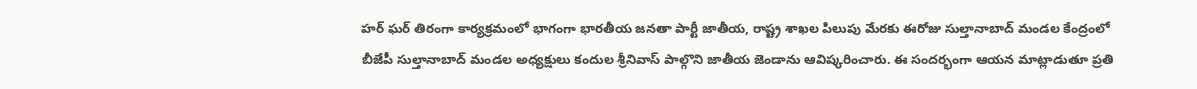హర్ ఘర్ తిరంగా కార్యక్రమంలో భాగంగా భారతీయ జనతా పార్టీ జాతీయ, రాష్ట్ర శాఖల పిలుపు మేరకు ఈరోజు సుల్తానాబాద్ మండల కేంద్రంలో బీజేపీ సుల్తానాబాద్ మండల అధ్యక్షులు కందుల శ్రీనివాస్ పాల్గొని జాతీయ జెండాను ఆవిష్కరించారు. ఈ సందర్భంగా ఆయన మాట్లాడుతూ ప్రతి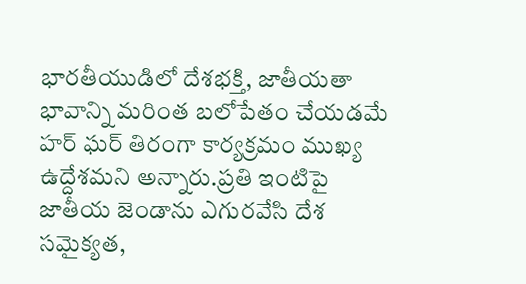భారతీయుడిలో దేశభక్తి, జాతీయతా భావాన్ని మరింత బలోపేతం చేయడమే హర్ ఘర్ తిరంగా కార్యక్రమం ముఖ్య ఉద్దేశమని అన్నారు.ప్రతి ఇంటిపై జాతీయ జెండాను ఎగురవేసి దేశ సమైక్యత,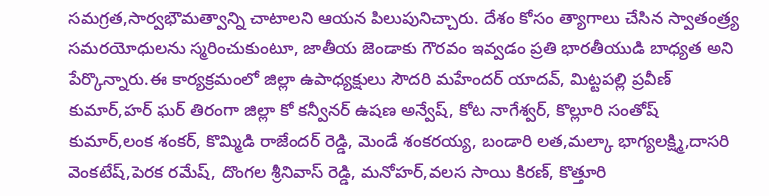సమగ్రత,సార్వభౌమత్వాన్ని చాటాలని ఆయన పిలుపునిచ్చారు. దేశం కోసం త్యాగాలు చేసిన స్వాతంత్ర్య సమరయోధులను స్మరించుకుంటూ, జాతీయ జెండాకు గౌరవం ఇవ్వడం ప్రతి భారతీయుడి బాధ్యత అని పేర్కొన్నారు.ఈ కార్యక్రమంలో జిల్లా ఉపాధ్యక్షులు సౌదరి మహేందర్ యాదవ్, మిట్టపల్లి ప్రవీణ్ కుమార్,హర్ ఘర్ తిరంగా జిల్లా కో కన్వీనర్ ఉషణ అన్వేష్, కోట నాగేశ్వర్, కొల్లూరి సంతోష్ కుమార్,లంక శంకర్, కొమ్మిడి రాజేందర్ రెడ్డి, మెండే శంకరయ్య, బండారి లత,మల్కా భాగ్యలక్ష్మి,దాసరి వెంకటేష్,పెరక రమేష్, దొంగల శ్రీనివాస్ రెడ్డి, మనోహర్,వలస సాయి కిరణ్, కొత్తూరి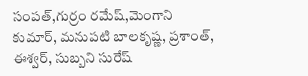సంపత్,గుర్రం రమేష్,మెంగాని కుమార్, మనుపటి బాలకృష్ణ, ప్రశాంత్, ఈశ్వర్, సుబ్బని సురేష్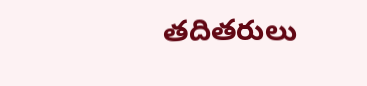తదితరులు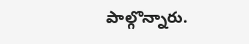పాల్గొన్నారు.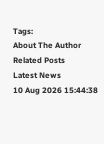Tags:
About The Author
Related Posts
Latest News
10 Aug 2026 15:44:38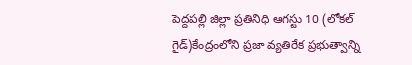పెద్దపల్లి జిల్లా ప్రతినిధి ఆగస్టు 10 (లోకల్ గైడ్)కేంద్రంలోని ప్రజా వ్యతిరేక ప్రభుత్వాన్ని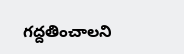గద్దతించాలని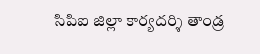సిపిఐ జిల్లా కార్యదర్శి తాండ్ర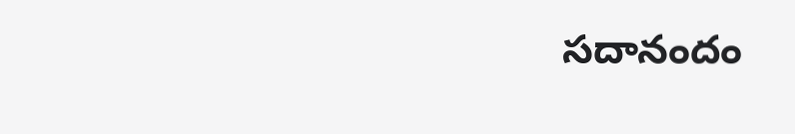సదానందం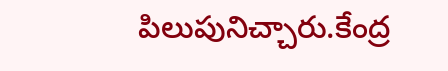పిలుపునిచ్చారు.కేంద్ర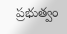ప్రభుత్వం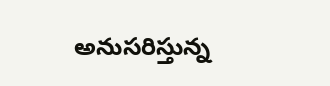అనుసరిస్తున్న